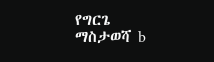የግርጌ ማስታወሻ b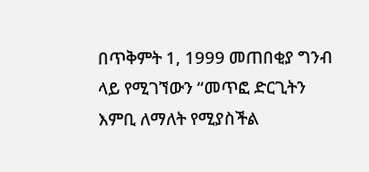በጥቅምት 1, 1999 መጠበቂያ ግንብ ላይ የሚገኘውን “መጥፎ ድርጊትን እምቢ ለማለት የሚያስችል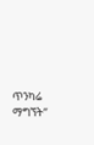ጥንካሬ ማግኘት”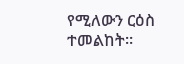የሚለውን ርዕስ ተመልከት።